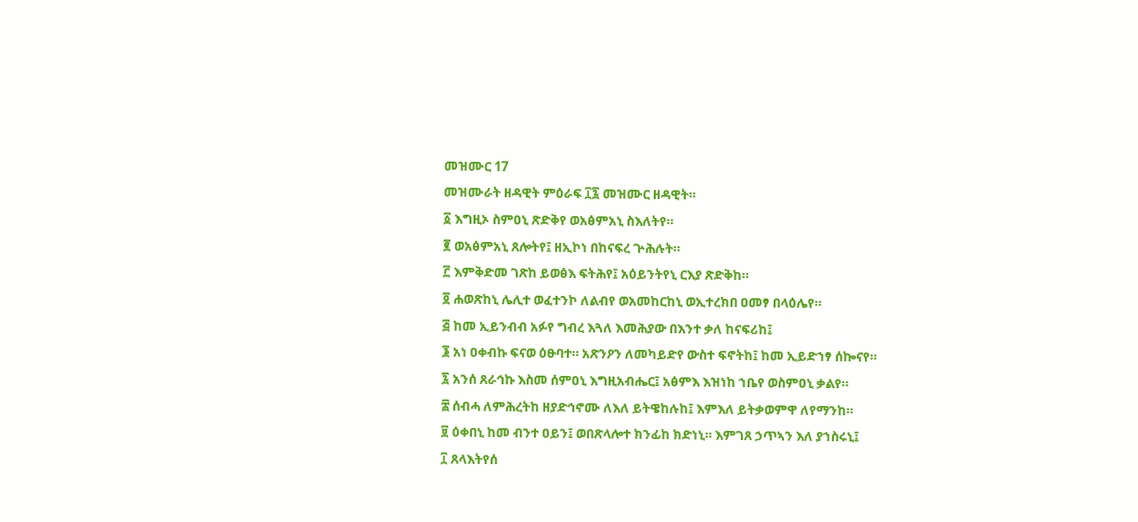መዝሙር 17
መዝሙራት ዘዳዊት ምዕራፍ ፲፯ መዝሙር ዘዳዊት።
፩ እግዚኦ ስምዐኒ ጽድቅየ ወአፅምአኒ ስእለትየ።
፪ ወአፅምአኒ ጸሎትየ፤ ዘኢኮነ በከናፍረ ጕሕሉት።
፫ እምቅድመ ገጽከ ይወፅእ ፍትሕየ፤ አዕይንትየኒ ርእያ ጽድቅከ።
፬ ሐወጽከኒ ሌሊተ ወፈተንኮ ለልብየ ወአመከርከኒ ወኢተረክበ ዐመፃ በላዕሌየ።
፭ ከመ ኢይንብብ አፉየ ግብረ እጓለ እመሕያው በእንተ ቃለ ከናፍሪከ፤
፮ አነ ዐቀብኩ ፍናወ ዕፁባተ። አጽንዖን ለመካይድየ ውስተ ፍኖትከ፤ ከመ ኢይድኀፃ ሰኰናየ።
፯ አንሰ ጸራኅኩ እስመ ሰምዐኒ እግዚአብሔር፤ አፅምእ እዝነከ ኀቤየ ወስምዐኒ ቃልየ።
፰ ሰብሓ ለምሕረትከ ዘያድኅኖሙ ለእለ ይትዌከሉከ፤ እምእለ ይትቃወምዋ ለየማንከ።
፱ ዕቀበኒ ከመ ብንተ ዐይን፤ ወበጽላሎተ ክንፊከ ክድነኒ። እምገጸ ኃጥኣን እለ ያኀስሩኒ፤
፲ ጸላእትየሰ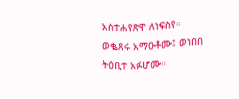አስተሐየጽዋ ለነፍስየ። ወቈጸሩ አማዑቶሙ፤ ወነበበ ትዕቢተ አፉሆሙ።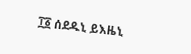፲፩ ሰደዱኒ ይእዜኒ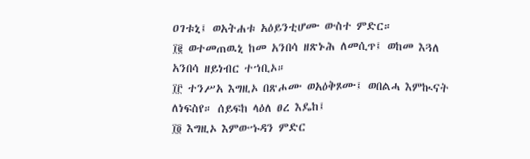ዐገቱኒ፤ ወአትሐቱ አዕይንቲሆሙ ውስተ ምድር።
፲፪ ወተመጠዉኒ ከመ አንበሳ ዘጽኑሕ ለመሲጥ፤ ወከመ እጓለ አንበሳ ዘይነብር ተኀቢኦ።
፲፫ ተንሥአ እግዚኦ በጽሖሙ ወአዕቅጾሙ፤ ወበልሓ እምኲናት ለነፍስየ። ሰይፍከ ላዕለ ፀረ እዴከ፤
፲፬ እግዚኦ እምውኁዳን ምድር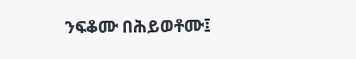ንፍቆሙ በሕይወቶሙ፤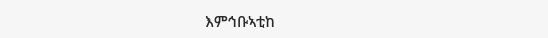እምኅቡኣቲከ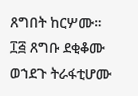ጸግበት ከርሦሙ።
፲፭ ጸግቡ ደቂቆሙ ወኀደጉ ትራፋቲሆሙ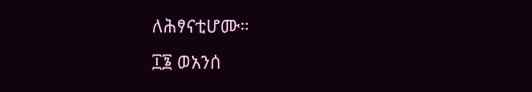ለሕፃናቲሆሙ።
፲፮ ወአንሰ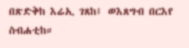በጽድቅከ እሬኢ ገጸከ፤ ወእጸግብ በርእየ ስብሐቲከ።